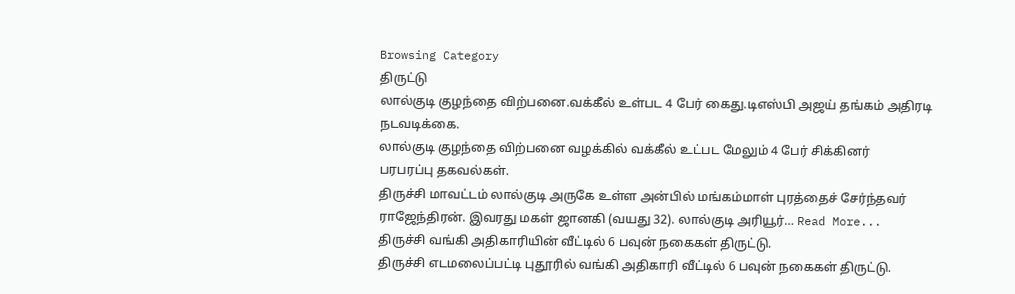Browsing Category
திருட்டு
லால்குடி குழந்தை விற்பனை.வக்கீல் உள்பட 4 பேர் கைது.டிஎஸ்பி அஜய் தங்கம் அதிரடி நடவடிக்கை.
லால்குடி குழந்தை விற்பனை வழக்கில் வக்கீல் உட்பட மேலும் 4 பேர் சிக்கினர்
பரபரப்பு தகவல்கள்.
திருச்சி மாவட்டம் லால்குடி அருகே உள்ள அன்பில் மங்கம்மாள் புரத்தைச் சேர்ந்தவர் ராஜேந்திரன். இவரது மகள் ஜானகி (வயது 32). லால்குடி அரியூர்… Read More...
திருச்சி வங்கி அதிகாரியின் வீட்டில் 6 பவுன் நகைகள் திருட்டு.
திருச்சி எடமலைப்பட்டி புதூரில் வங்கி அதிகாரி வீட்டில் 6 பவுன் நகைகள் திருட்டு.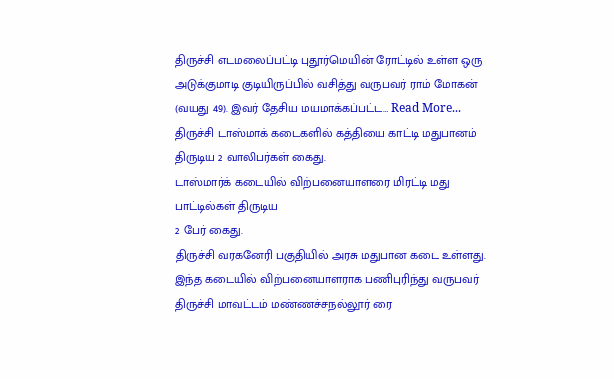திருச்சி எடமலைப்பட்டி புதூர்மெயின் ரோட்டில் உள்ள ஒரு அடுக்குமாடி குடியிருப்பில் வசித்து வருபவர் ராம் மோகன் (வயது 49). இவர் தேசிய மயமாக்கப்பட்ட… Read More...
திருச்சி டாஸ்மாக் கடைகளில் கத்தியை காட்டி மதுபானம் திருடிய 2 வாலிபர்கள் கைது.
டாஸ்மார்க் கடையில் விற்பனையாளரை மிரட்டி மது பாட்டில்கள் திருடிய
2 பேர் கைது.
திருச்சி வரகனேரி பகுதியில் அரசு மதுபான கடை உள்ளது. இந்த கடையில் விற்பனையாளராக பணிபுரிந்து வருபவர் திருச்சி மாவட்டம் மண்ணச்சநல்லூர் ரை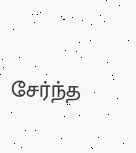சேர்ந்த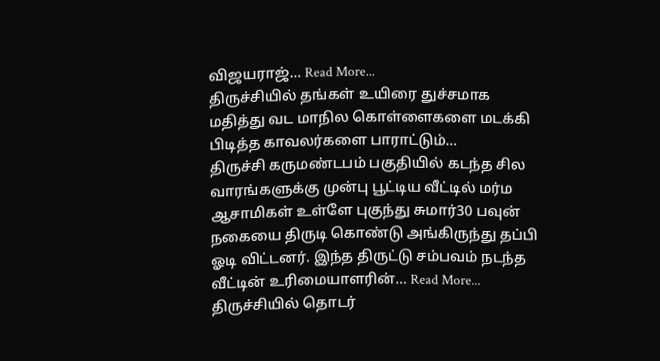விஜயராஜ்… Read More...
திருச்சியில் தங்கள் உயிரை துச்சமாக மதித்து வட மாநில கொள்ளைகளை மடக்கி பிடித்த காவலர்களை பாராட்டும்…
திருச்சி கருமண்டபம் பகுதியில் கடந்த சில வாரங்களுக்கு முன்பு பூட்டிய வீட்டில் மர்ம ஆசாமிகள் உள்ளே புகுந்து சுமார்30 பவுன் நகையை திருடி கொண்டு அங்கிருந்து தப்பி ஓடி விட்டனர். இந்த திருட்டு சம்பவம் நடந்த வீட்டின் உரிமையாளரின்… Read More...
திருச்சியில் தொடர்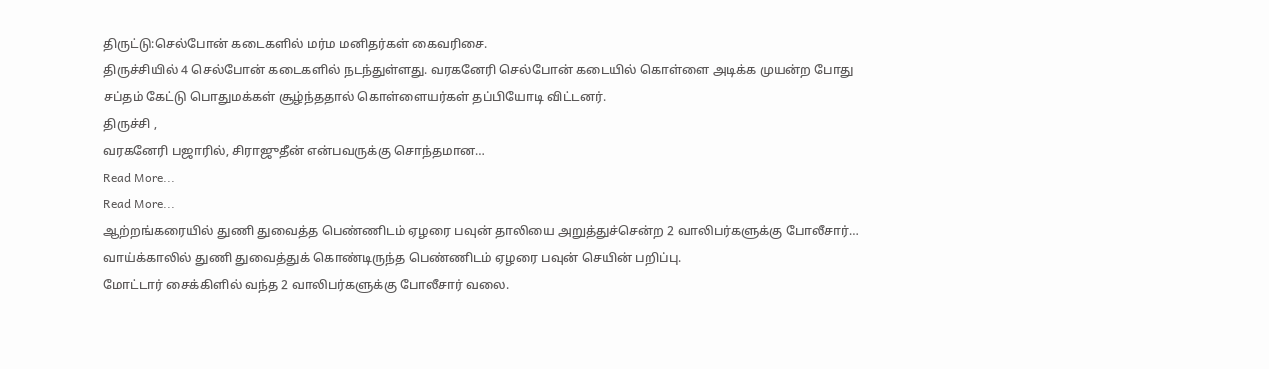திருட்டு:செல்போன் கடைகளில் மர்ம மனிதர்கள் கைவரிசை.
திருச்சியில் 4 செல்போன் கடைகளில் நடந்துள்ளது. வரகனேரி செல்போன் கடையில் கொள்ளை அடிக்க முயன்ற போது
சப்தம் கேட்டு பொதுமக்கள் சூழ்ந்ததால் கொள்ளையர்கள் தப்பியோடி விட்டனர்.
திருச்சி ,
வரகனேரி பஜாரில், சிராஜுதீன் என்பவருக்கு சொந்தமான…
Read More...
Read More...
ஆற்றங்கரையில் துணி துவைத்த பெண்ணிடம் ஏழரை பவுன் தாலியை அறுத்துச்சென்ற 2 வாலிபர்களுக்கு போலீசார்…
வாய்க்காலில் துணி துவைத்துக் கொண்டிருந்த பெண்ணிடம் ஏழரை பவுன் செயின் பறிப்பு.
மோட்டார் சைக்கிளில் வந்த 2 வாலிபர்களுக்கு போலீசார் வலை.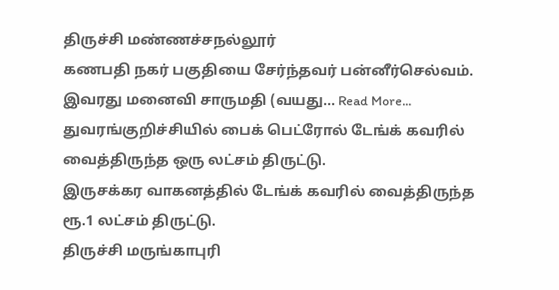திருச்சி மண்ணச்சநல்லூர்
கணபதி நகர் பகுதியை சேர்ந்தவர் பன்னீர்செல்வம். இவரது மனைவி சாருமதி (வயது… Read More...
துவரங்குறிச்சியில் பைக் பெட்ரோல் டேங்க் கவரில் வைத்திருந்த ஒரு லட்சம் திருட்டு.
இருசக்கர வாகனத்தில் டேங்க் கவரில் வைத்திருந்த
ரூ.1 லட்சம் திருட்டு.
திருச்சி மருங்காபுரி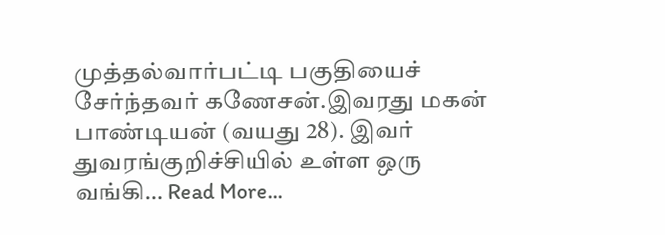முத்தல்வார்பட்டி பகுதியைச் சேர்ந்தவர் கணேசன்.இவரது மகன் பாண்டியன் (வயது 28). இவர் துவரங்குறிச்சியில் உள்ள ஒரு வங்கி… Read More...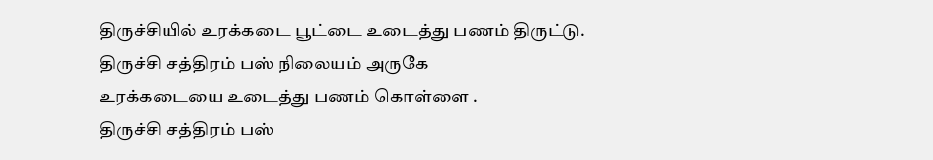திருச்சியில் உரக்கடை பூட்டை உடைத்து பணம் திருட்டு.
திருச்சி சத்திரம் பஸ் நிலையம் அருகே
உரக்கடையை உடைத்து பணம் கொள்ளை .
திருச்சி சத்திரம் பஸ்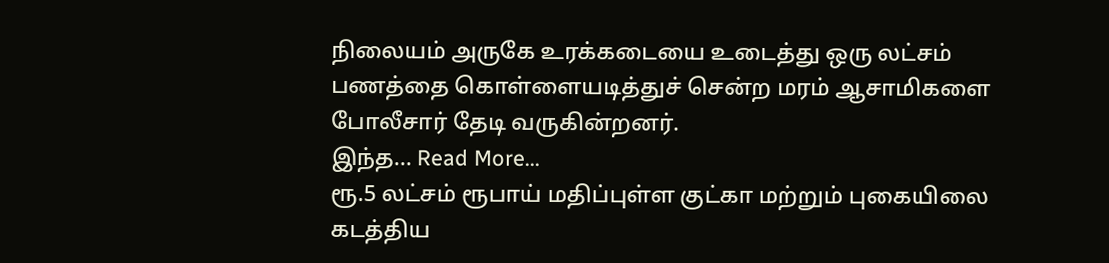நிலையம் அருகே உரக்கடையை உடைத்து ஒரு லட்சம் பணத்தை கொள்ளையடித்துச் சென்ற மரம் ஆசாமிகளை போலீசார் தேடி வருகின்றனர்.
இந்த… Read More...
ரூ.5 லட்சம் ரூபாய் மதிப்புள்ள குட்கா மற்றும் புகையிலை கடத்திய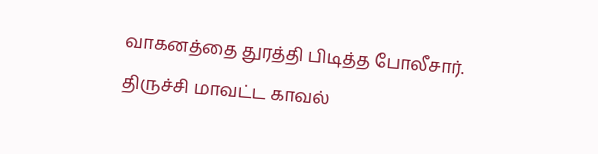வாகனத்தை துரத்தி பிடித்த போலீசார்.
திருச்சி மாவட்ட காவல்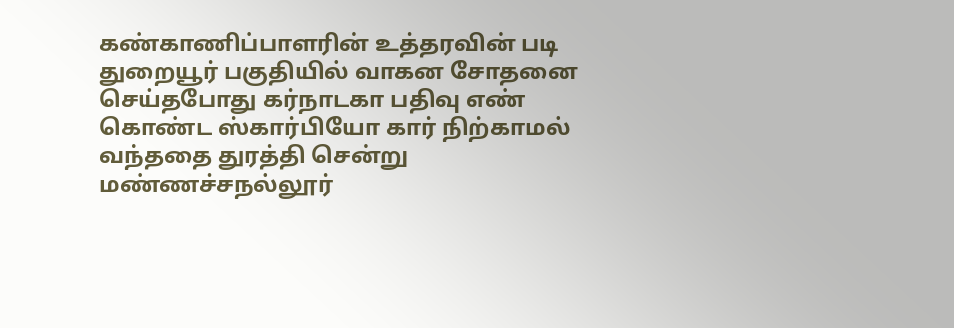கண்காணிப்பாளரின் உத்தரவின் படி துறையூர் பகுதியில் வாகன சோதனை செய்தபோது கர்நாடகா பதிவு எண் கொண்ட ஸ்கார்பியோ கார் நிற்காமல் வந்ததை துரத்தி சென்று மண்ணச்சநல்லூர்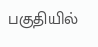பகுதியில்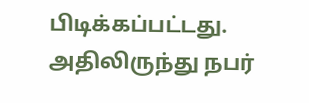பிடிக்கப்பட்டது.
அதிலிருந்து நபர்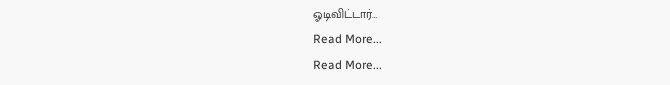ஓடிவிட்டார்…
Read More...
Read More...